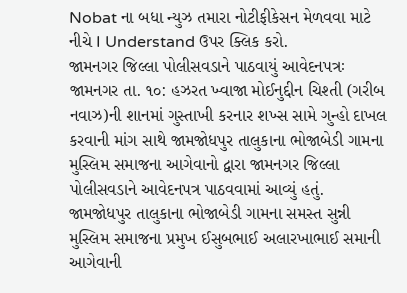Nobat ના બધા ન્યુઝ તમારા નોટીફીકેસન મેળવવા માટે નીચે I Understand ઉપર ક્લિક કરો.
જામનગર જિલ્લા પોલીસવડાને પાઠવાયું આવેદનપત્રઃ
જામનગર તા. ૧૦: હઝરત ખ્વાજા મોઈનુદ્દીન ચિશ્તી (ગરીબ નવાઝ)ની શાનમાં ગુસ્તાખી કરનાર શખ્સ સામે ગુન્હો દાખલ કરવાની માંગ સાથે જામજોધપુર તાલુકાના ભોજાબેડી ગામના મુસ્લિમ સમાજના આગેવાનો દ્વારા જામનગર જિલ્લા પોલીસવડાને આવેદનપત્ર પાઠવવામાં આવ્યું હતું.
જામજોધપુર તાલુકાના ભોજાબેડી ગામના સમસ્ત સુન્ની મુસ્લિમ સમાજના પ્રમુખ ઈસુબભાઈ અલારખાભાઈ સમાની આગેવાની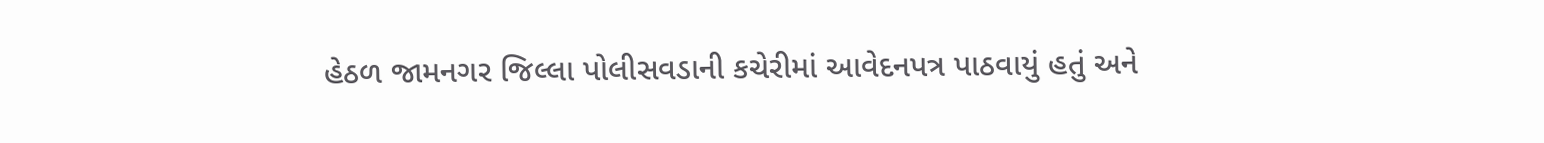હેઠળ જામનગર જિલ્લા પોલીસવડાની કચેરીમાં આવેદનપત્ર પાઠવાયું હતું અને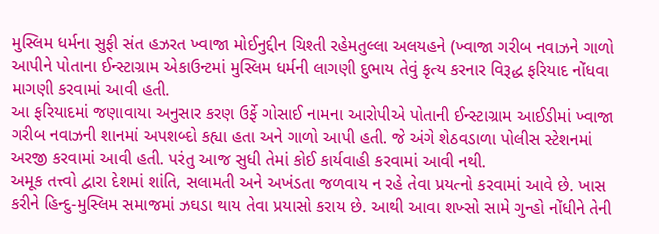મુસ્લિમ ધર્મના સુફી સંત હઝરત ખ્વાજા મોઈનુદ્દીન ચિશ્તી રહેમતુલ્લા અલયહને (ખ્વાજા ગરીબ નવાઝને ગાળો આપીને પોતાના ઈન્સ્ટાગ્રામ એકાઉન્ટમાં મુસ્લિમ ધર્મની લાગણી દુભાય તેવું કૃત્ય કરનાર વિરૂદ્ધ ફરિયાદ નોંધવા માગણી કરવામાં આવી હતી.
આ ફરિયાદમાં જણાવાયા અનુસાર કરણ ઉર્ફે ગોસાઈ નામના આરોપીએ પોતાની ઈન્સ્ટાગ્રામ આઈડીમાં ખ્વાજા ગરીબ નવાઝની શાનમાં અપશબ્દો કહ્યા હતા અને ગાળો આપી હતી. જે અંગે શેઠવડાળા પોલીસ સ્ટેશનમાં અરજી કરવામાં આવી હતી. પરંતુ આજ સુધી તેમાં કોઈ કાર્યવાહી કરવામાં આવી નથી.
અમૂક તત્ત્વો દ્વારા દેશમાં શાંતિ, સલામતી અને અખંડતા જળવાય ન રહે તેવા પ્રયત્નો કરવામાં આવે છે. ખાસ કરીને હિન્દુ-મુસ્લિમ સમાજમાં ઝઘડા થાય તેવા પ્રયાસો કરાય છે. આથી આવા શખ્સો સામે ગુન્હો નોંધીને તેની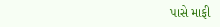પાસે માફી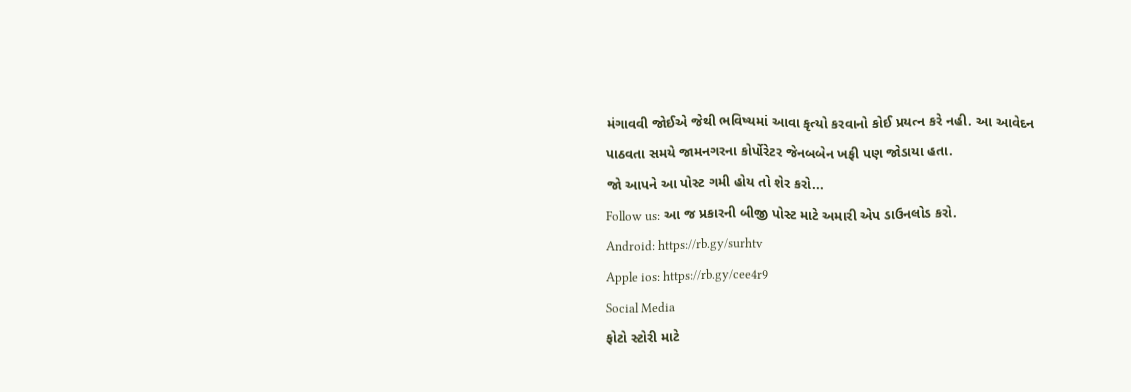મંગાવવી જોઈએ જેથી ભવિષ્યમાં આવા કૃત્યો કરવાનો કોઈ પ્રયત્ન કરે નહી. આ આવેદન પાઠવતા સમયે જામનગરના કોર્પોરેટર જેનબબેન ખફી પણ જોડાયા હતા.
જો આપને આ પોસ્ટ ગમી હોય તો શેર કરો...
Follow us: આ જ પ્રકારની બીજી પોસ્ટ માટે અમારી એપ ડાઉનલોડ કરો.
Android: https://rb.gy/surhtv
Apple ios: https://rb.gy/cee4r9
Social Media
ફોટો સ્ટોરી માટે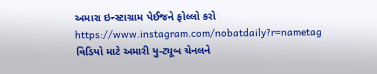અમારા ઇન્સ્ટાગ્રામ પેઈજને ફોલ્લો કરો
https://www.instagram.com/nobatdaily?r=nametag
વિડિયો માટે અમારી યુ-ટ્યૂબ ચેનલને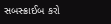સબસ્ક્રાઈબ કરો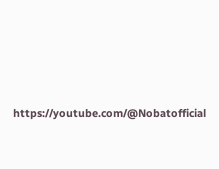https://youtube.com/@Nobatofficial